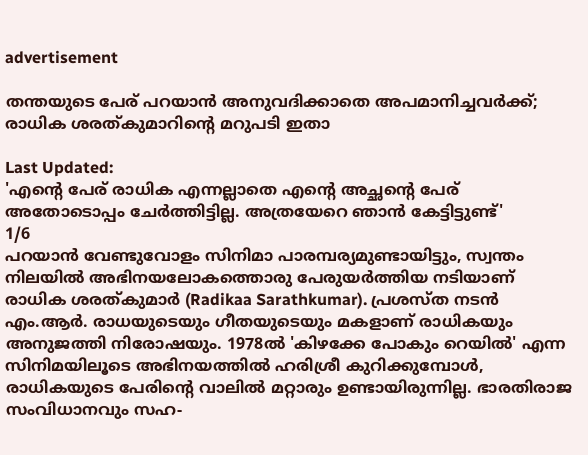advertisement

തന്തയുടെ പേര് പറയാൻ അനുവദിക്കാതെ അപമാനിച്ചവർക്ക്; രാധിക ശരത്കുമാറിന്റെ മറുപടി ഇതാ

Last Updated:
'എന്റെ പേര് രാധിക എന്നല്ലാതെ എന്റെ അച്ഛന്റെ പേര് അതോടൊപ്പം ചേർത്തിട്ടില്ല. അത്രയേറെ ഞാൻ കേട്ടിട്ടുണ്ട്'
1/6
പറയാൻ വേണ്ടുവോളം സിനിമാ പാരമ്പര്യമുണ്ടായിട്ടും, സ്വന്തം നിലയിൽ അഭിനയലോകത്തൊരു പേരുയർത്തിയ നടിയാണ് രാധിക ശരത്കുമാർ (Radikaa Sarathkumar). പ്രശസ്ത നടൻ എം.ആർ. രാധയുടെയും ഗീതയുടെയും മകളാണ് രാധികയും അനുജത്തി നിരോഷയും. 1978ൽ 'കിഴക്കേ പോകും റെയിൽ' എന്ന സിനിമയിലൂടെ അഭിനയത്തിൽ ഹരിശ്രീ കുറിക്കുമ്പോൾ, രാധികയുടെ പേരിന്റെ വാലിൽ മറ്റാരും ഉണ്ടായിരുന്നില്ല. ഭാരതിരാജ സംവിധാനവും സഹ-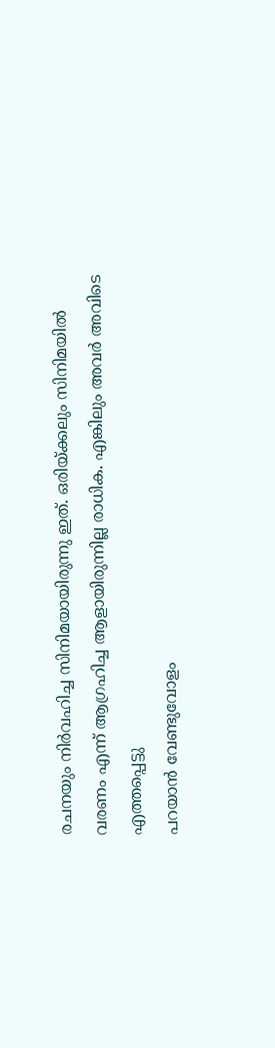രചനയും നിർവഹിച്ച സിനിമയായിരുന്നു ഇത്. ഒരിയ്ക്കലും സിനിമയിൽ വരണം എന്ന് ആഗ്രഹിച്ച ആളായിരുന്നില്ല രാധിക. എങ്കിലും അവർ അവിടെ എത്തപ്പെട്ടു
പറയാൻ വേണ്ടുവോളം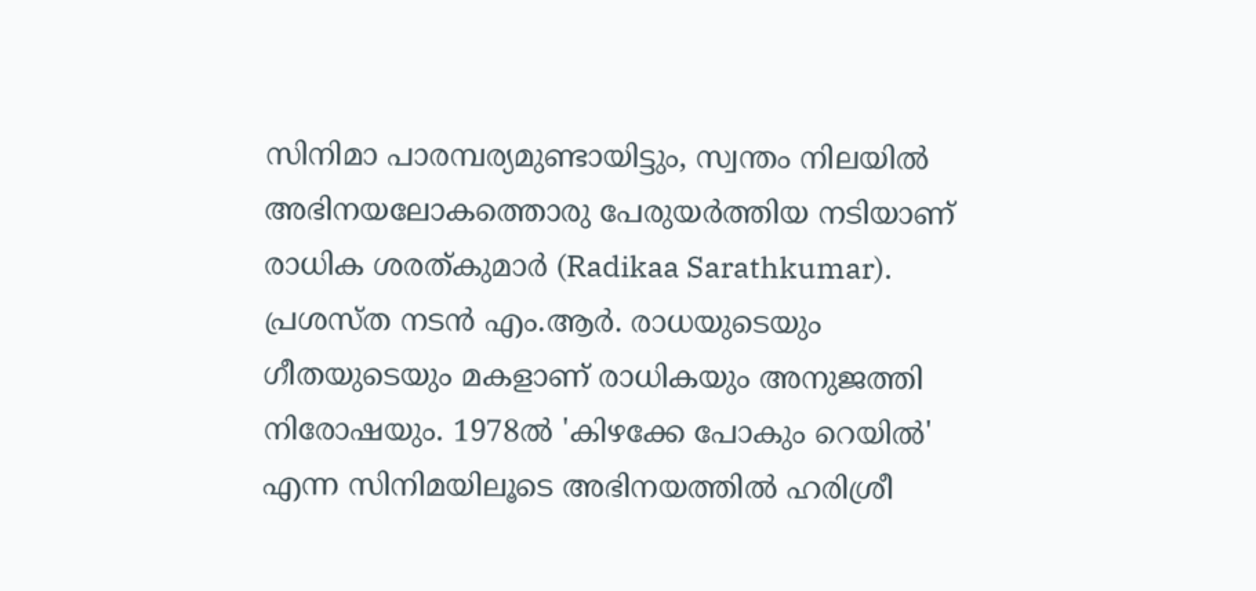സിനിമാ പാരമ്പര്യമുണ്ടായിട്ടും, സ്വന്തം നിലയിൽ അഭിനയലോകത്തൊരു പേരുയർത്തിയ നടിയാണ് രാധിക ശരത്കുമാർ (Radikaa Sarathkumar). പ്രശസ്ത നടൻ എം.ആർ. രാധയുടെയും ഗീതയുടെയും മകളാണ് രാധികയും അനുജത്തി നിരോഷയും. 1978ൽ 'കിഴക്കേ പോകും റെയിൽ' എന്ന സിനിമയിലൂടെ അഭിനയത്തിൽ ഹരിശ്രീ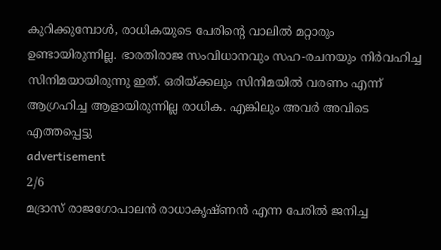കുറിക്കുമ്പോൾ, രാധികയുടെ പേരിന്റെ വാലിൽ മറ്റാരും ഉണ്ടായിരുന്നില്ല. ഭാരതിരാജ സംവിധാനവും സഹ-രചനയും നിർവഹിച്ച സിനിമയായിരുന്നു ഇത്. ഒരിയ്ക്കലും സിനിമയിൽ വരണം എന്ന് ആഗ്രഹിച്ച ആളായിരുന്നില്ല രാധിക. എങ്കിലും അവർ അവിടെ എത്തപ്പെട്ടു
advertisement
2/6
മദ്രാസ് രാജഗോപാലൻ രാധാകൃഷ്ണൻ എന്ന പേരിൽ ജനിച്ച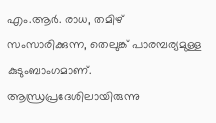എം.ആർ. രാധ, തമിഴ് സംസാരിക്കുന്ന, തെലുങ്ക് പാരമ്പര്യമുള്ള കുടുംബാംഗമാണ്. ആന്ധ്രപ്രദേശിലായിരുന്നു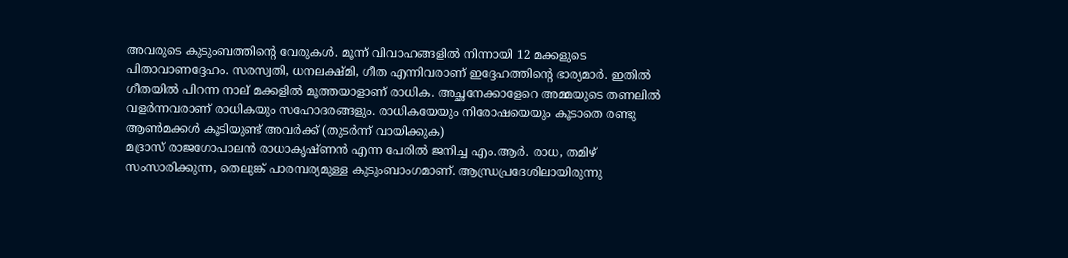അവരുടെ കുടുംബത്തിന്റെ വേരുകൾ. മൂന്ന് വിവാഹങ്ങളിൽ നിന്നായി 12 മക്കളുടെ പിതാവാണദ്ദേഹം. സരസ്വതി, ധനലക്ഷ്മി, ഗീത എന്നിവരാണ് ഇദ്ദേഹത്തിന്റെ ഭാര്യമാർ. ഇതിൽ ഗീതയിൽ പിറന്ന നാല് മക്കളിൽ മൂത്തയാളാണ് രാധിക. അച്ഛനേക്കാളേറെ അമ്മയുടെ തണലിൽ വളർന്നവരാണ് രാധികയും സഹോദരങ്ങളും. രാധികയേയും നിരോഷയെയും കൂടാതെ രണ്ടു ആൺമക്കൾ കൂടിയുണ്ട് അവർക്ക് (തുടർന്ന് വായിക്കുക)
മദ്രാസ് രാജഗോപാലൻ രാധാകൃഷ്ണൻ എന്ന പേരിൽ ജനിച്ച എം.ആർ. രാധ, തമിഴ് സംസാരിക്കുന്ന, തെലുങ്ക് പാരമ്പര്യമുള്ള കുടുംബാംഗമാണ്. ആന്ധ്രപ്രദേശിലായിരുന്നു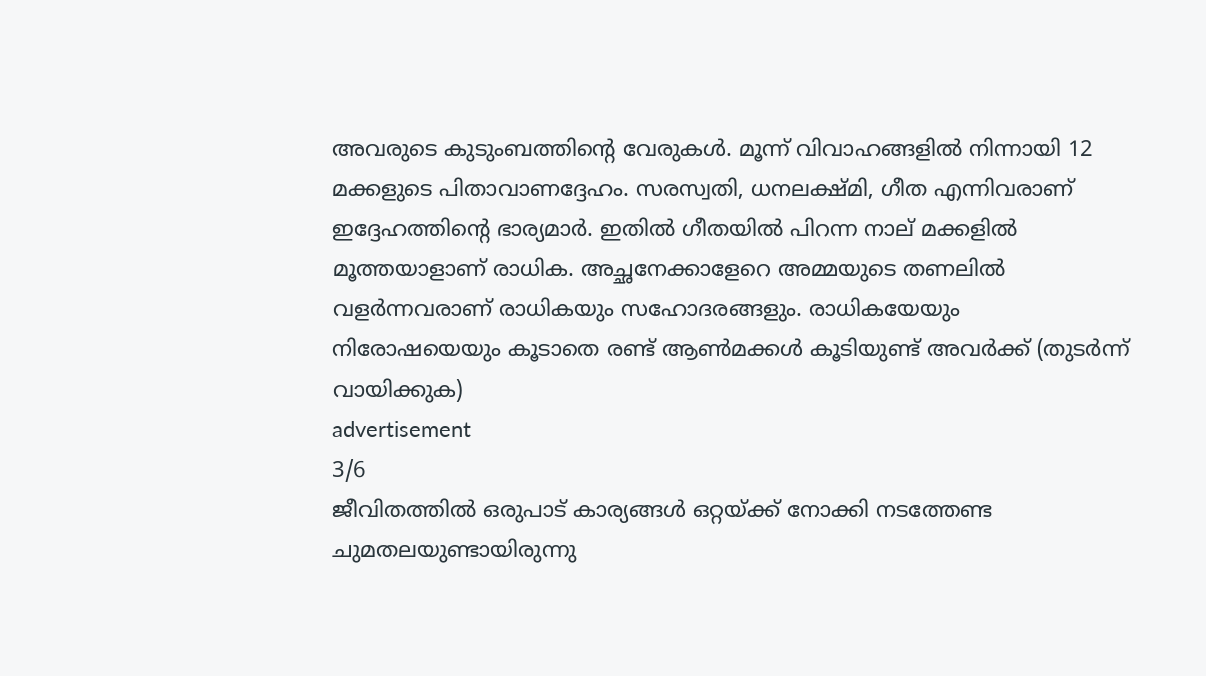അവരുടെ കുടുംബത്തിന്റെ വേരുകൾ. മൂന്ന് വിവാഹങ്ങളിൽ നിന്നായി 12 മക്കളുടെ പിതാവാണദ്ദേഹം. സരസ്വതി, ധനലക്ഷ്മി, ഗീത എന്നിവരാണ് ഇദ്ദേഹത്തിന്റെ ഭാര്യമാർ. ഇതിൽ ഗീതയിൽ പിറന്ന നാല് മക്കളിൽ മൂത്തയാളാണ് രാധിക. അച്ഛനേക്കാളേറെ അമ്മയുടെ തണലിൽ വളർന്നവരാണ് രാധികയും സഹോദരങ്ങളും. രാധികയേയും നിരോഷയെയും കൂടാതെ രണ്ട് ആൺമക്കൾ കൂടിയുണ്ട് അവർക്ക് (തുടർന്ന് വായിക്കുക)
advertisement
3/6
ജീവിതത്തിൽ ഒരുപാട് കാര്യങ്ങൾ ഒറ്റയ്ക്ക് നോക്കി നടത്തേണ്ട ചുമതലയുണ്ടായിരുന്നു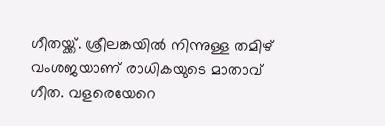ഗീതയ്ക്ക്. ശ്രീലങ്കയിൽ നിന്നുള്ള തമിഴ് വംശജയാണ് രാധികയുടെ മാതാവ് ഗീത. വളരെയേറെ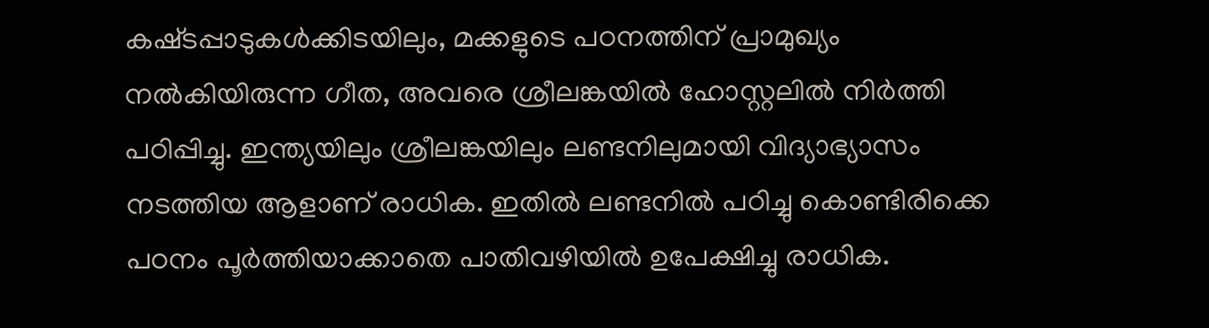കഷ്‌ടപ്പാടുകൾക്കിടയിലും, മക്കളുടെ പഠനത്തിന് പ്രാമുഖ്യം നൽകിയിരുന്ന ഗീത, അവരെ ശ്രീലങ്കയിൽ ഹോസ്റ്റലിൽ നിർത്തി പഠിപ്പിച്ചു. ഇന്ത്യയിലും ശ്രീലങ്കയിലും ലണ്ടനിലുമായി വിദ്യാഭ്യാസം നടത്തിയ ആളാണ് രാധിക. ഇതിൽ ലണ്ടനിൽ പഠിച്ചു കൊണ്ടിരിക്കെ പഠനം പൂർത്തിയാക്കാതെ പാതിവഴിയിൽ ഉപേക്ഷിച്ചു രാധിക.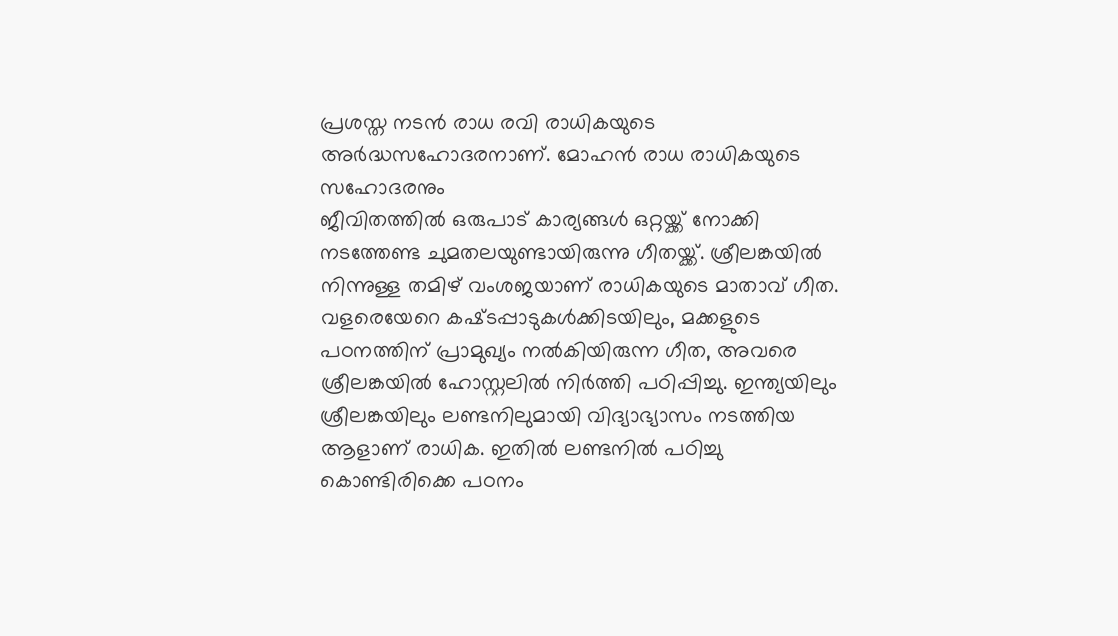പ്രശസ്ത നടൻ രാധ രവി രാധികയുടെ അർദ്ധസഹോദരനാണ്. മോഹൻ രാധ രാധികയുടെ സഹോദരനും
ജീവിതത്തിൽ ഒരുപാട് കാര്യങ്ങൾ ഒറ്റയ്ക്ക് നോക്കി നടത്തേണ്ട ചുമതലയുണ്ടായിരുന്നു ഗീതയ്ക്ക്. ശ്രീലങ്കയിൽ നിന്നുള്ള തമിഴ് വംശജയാണ് രാധികയുടെ മാതാവ് ഗീത. വളരെയേറെ കഷ്‌ടപ്പാടുകൾക്കിടയിലും, മക്കളുടെ പഠനത്തിന് പ്രാമുഖ്യം നൽകിയിരുന്ന ഗീത, അവരെ ശ്രീലങ്കയിൽ ഹോസ്റ്റലിൽ നിർത്തി പഠിപ്പിച്ചു. ഇന്ത്യയിലും ശ്രീലങ്കയിലും ലണ്ടനിലുമായി വിദ്യാഭ്യാസം നടത്തിയ ആളാണ് രാധിക. ഇതിൽ ലണ്ടനിൽ പഠിച്ചു കൊണ്ടിരിക്കെ പഠനം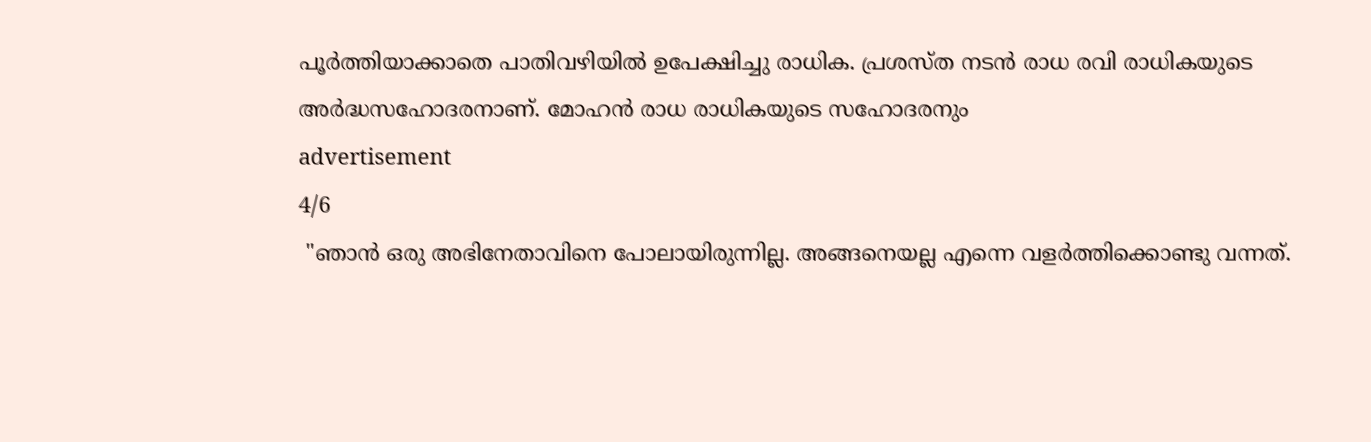പൂർത്തിയാക്കാതെ പാതിവഴിയിൽ ഉപേക്ഷിച്ചു രാധിക. പ്രശസ്ത നടൻ രാധ രവി രാധികയുടെ അർദ്ധസഹോദരനാണ്. മോഹൻ രാധ രാധികയുടെ സഹോദരനും
advertisement
4/6
 "ഞാൻ ഒരു അഭിനേതാവിനെ പോലായിരുന്നില്ല. അങ്ങനെയല്ല എന്നെ വളർത്തിക്കൊണ്ടു വന്നത്.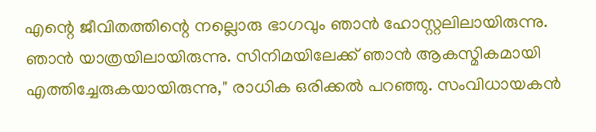എന്റെ ജീവിതത്തിന്റെ നല്ലൊരു ഭാഗവും ഞാൻ ഹോസ്റ്റലിലായിരുന്നു. ഞാൻ യാത്രയിലായിരുന്നു. സിനിമയിലേക്ക് ഞാൻ ആകസ്മികമായി എത്തിച്ചേരുകയായിരുന്നു," രാധിക ഒരിക്കൽ പറഞ്ഞു. സംവിധായകൻ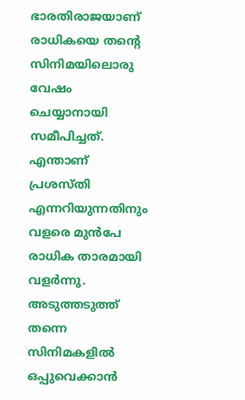ഭാരതിരാജയാണ് രാധികയെ തന്റെ സിനിമയിലൊരു വേഷം ചെയ്യാനായി സമീപിച്ചത്. എന്താണ് പ്രശസ്തി എന്നറിയുന്നതിനും വളരെ മുൻപേ രാധിക താരമായി വളർന്നു. അടുത്തടുത്ത് തന്നെ സിനിമകളിൽ ഒപ്പുവെക്കാൻ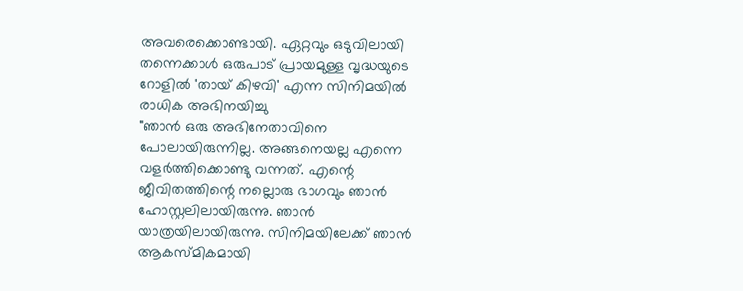അവരെക്കൊണ്ടായി. ഏറ്റവും ഒടുവിലായി തന്നെക്കാൾ ഒരുപാട് പ്രായമുള്ള വൃദ്ധയുടെ റോളിൽ 'തായ് കിഴവി' എന്ന സിനിമയിൽ രാധിക അഭിനയിച്ചു
"ഞാൻ ഒരു അഭിനേതാവിനെ പോലായിരുന്നില്ല. അങ്ങനെയല്ല എന്നെ വളർത്തിക്കൊണ്ടു വന്നത്. എന്റെ ജീവിതത്തിന്റെ നല്ലൊരു ഭാഗവും ഞാൻ ഹോസ്റ്റലിലായിരുന്നു. ഞാൻ യാത്രയിലായിരുന്നു. സിനിമയിലേക്ക് ഞാൻ ആകസ്മികമായി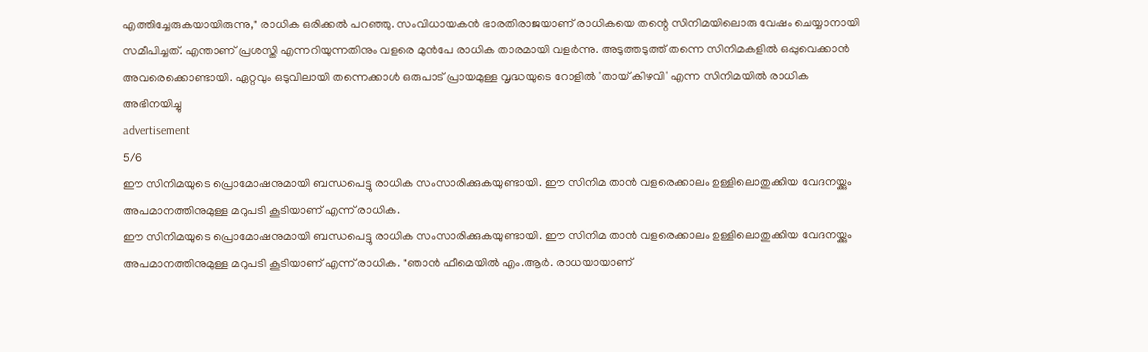എത്തിച്ചേരുകയായിരുന്നു," രാധിക ഒരിക്കൽ പറഞ്ഞു. സംവിധായകൻ ഭാരതിരാജയാണ് രാധികയെ തന്റെ സിനിമയിലൊരു വേഷം ചെയ്യാനായി സമീപിച്ചത്. എന്താണ് പ്രശസ്തി എന്നറിയുന്നതിനും വളരെ മുൻപേ രാധിക താരമായി വളർന്നു. അടുത്തടുത്ത് തന്നെ സിനിമകളിൽ ഒപ്പുവെക്കാൻ അവരെക്കൊണ്ടായി. ഏറ്റവും ഒടുവിലായി തന്നെക്കാൾ ഒരുപാട് പ്രായമുള്ള വൃദ്ധയുടെ റോളിൽ 'തായ് കിഴവി' എന്ന സിനിമയിൽ രാധിക അഭിനയിച്ചു
advertisement
5/6
ഈ സിനിമയുടെ പ്രൊമോഷനുമായി ബന്ധപെട്ടു രാധിക സംസാരിക്കുകയുണ്ടായി. ഈ സിനിമ താൻ വളരെക്കാലം ഉള്ളിലൊതുക്കിയ വേദനയ്ക്കും അപമാനത്തിനുമുള്ള മറുപടി കൂടിയാണ് എന്ന് രാധിക.
ഈ സിനിമയുടെ പ്രൊമോഷനുമായി ബന്ധപെട്ടു രാധിക സംസാരിക്കുകയുണ്ടായി. ഈ സിനിമ താൻ വളരെക്കാലം ഉള്ളിലൊതുക്കിയ വേദനയ്ക്കും അപമാനത്തിനുമുള്ള മറുപടി കൂടിയാണ് എന്ന് രാധിക. "ഞാൻ ഫീമെയിൽ എം.ആർ. രാധയായാണ്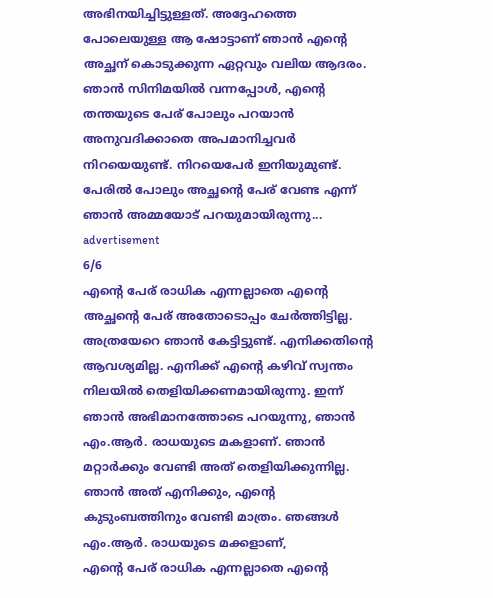അഭിനയിച്ചിട്ടുള്ളത്. അദ്ദേഹത്തെ പോലെയുള്ള ആ ഷോട്ടാണ് ഞാൻ എന്റെ അച്ഛന് കൊടുക്കുന്ന ഏറ്റവും വലിയ ആദരം. ഞാൻ സിനിമയിൽ വന്നപ്പോൾ, എന്റെ തന്തയുടെ പേര് പോലും പറയാൻ അനുവദിക്കാതെ അപമാനിച്ചവർ നിറയെയുണ്ട്. നിറയെപേർ ഇനിയുമുണ്ട്. പേരിൽ പോലും അച്ഛന്റെ പേര് വേണ്ട എന്ന് ഞാൻ അമ്മയോട് പറയുമായിരുന്നു...
advertisement
6/6
എന്റെ പേര് രാധിക എന്നല്ലാതെ എന്റെ അച്ഛന്റെ പേര് അതോടൊപ്പം ചേർത്തിട്ടില്ല. അത്രയേറെ ഞാൻ കേട്ടിട്ടുണ്ട്. എനിക്കതിന്റെ ആവശ്യമില്ല. എനിക്ക് എന്റെ കഴിവ് സ്വന്തം നിലയിൽ തെളിയിക്കണമായിരുന്നു. ഇന്ന് ഞാൻ അഭിമാനത്തോടെ പറയുന്നു, ഞാൻ എം.ആർ. രാധയുടെ മകളാണ്. ഞാൻ മറ്റാർക്കും വേണ്ടി അത് തെളിയിക്കുന്നില്ല. ഞാൻ അത് എനിക്കും, എന്റെ കുടുംബത്തിനും വേണ്ടി മാത്രം. ഞങ്ങൾ എം.ആർ. രാധയുടെ മക്കളാണ്,
എന്റെ പേര് രാധിക എന്നല്ലാതെ എന്റെ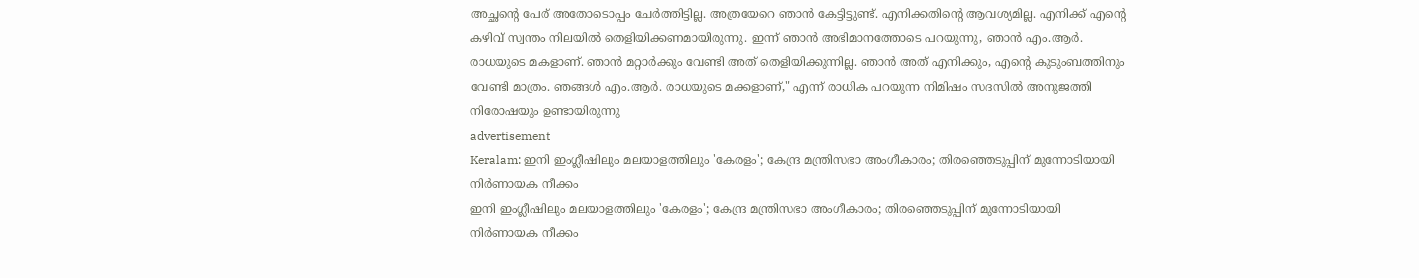അച്ഛന്റെ പേര് അതോടൊപ്പം ചേർത്തിട്ടില്ല. അത്രയേറെ ഞാൻ കേട്ടിട്ടുണ്ട്. എനിക്കതിന്റെ ആവശ്യമില്ല. എനിക്ക് എന്റെ കഴിവ് സ്വന്തം നിലയിൽ തെളിയിക്കണമായിരുന്നു. ഇന്ന് ഞാൻ അഭിമാനത്തോടെ പറയുന്നു, ഞാൻ എം.ആർ. രാധയുടെ മകളാണ്. ഞാൻ മറ്റാർക്കും വേണ്ടി അത് തെളിയിക്കുന്നില്ല. ഞാൻ അത് എനിക്കും, എന്റെ കുടുംബത്തിനും വേണ്ടി മാത്രം. ഞങ്ങൾ എം.ആർ. രാധയുടെ മക്കളാണ്," എന്ന് രാധിക പറയുന്ന നിമിഷം സദസിൽ അനുജത്തി നിരോഷയും ഉണ്ടായിരുന്നു
advertisement
Keralam: ഇനി ഇംഗ്ലീഷിലും മലയാളത്തിലും 'കേരളം'; കേന്ദ്ര മന്ത്രിസഭാ അംഗീകാരം; തിരഞ്ഞെടുപ്പിന് മുന്നോടിയായി നിർണായക നീക്കം
ഇനി ഇംഗ്ലീഷിലും മലയാളത്തിലും 'കേരളം'; കേന്ദ്ര മന്ത്രിസഭാ അംഗീകാരം; തിരഞ്ഞെടുപ്പിന് മുന്നോടിയായി നിർണായക നീക്കം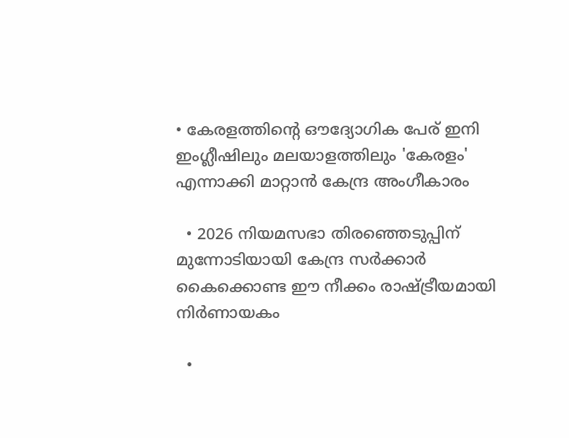• കേരളത്തിന്റെ ഔദ്യോഗിക പേര് ഇനി ഇംഗ്ലീഷിലും മലയാളത്തിലും 'കേരളം' എന്നാക്കി മാറ്റാൻ കേന്ദ്ര അംഗീകാരം

  • 2026 നിയമസഭാ തിരഞ്ഞെടുപ്പിന് മുന്നോടിയായി കേന്ദ്ര സർക്കാർ കൈക്കൊണ്ട ഈ നീക്കം രാഷ്ട്രീയമായി നിർണായകം

  •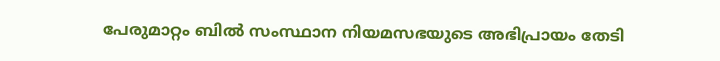പേരുമാറ്റം ബിൽ സംസ്ഥാന നിയമസഭയുടെ അഭിപ്രായം തേടി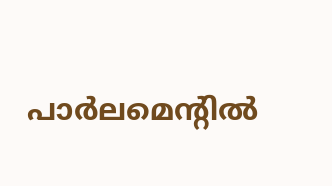പാർലമെന്റിൽ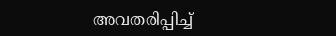അവതരിപ്പിച്ച്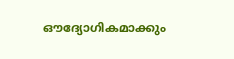ഔദ്യോഗികമാക്കും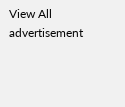View All
advertisement